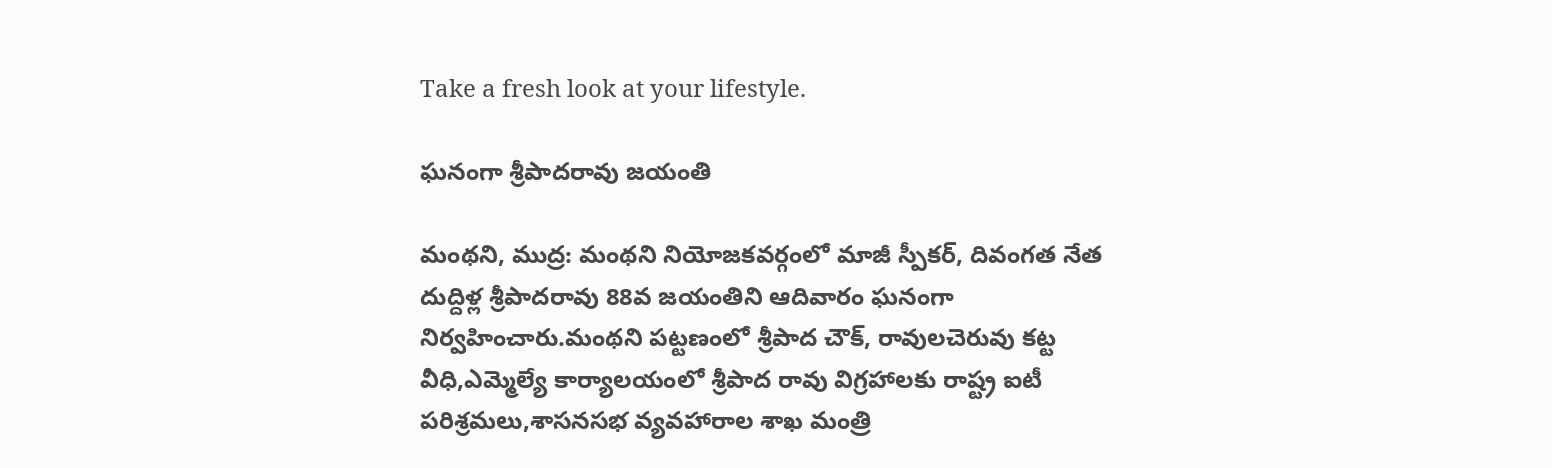Take a fresh look at your lifestyle.

ఘనంగా శ్రీపాదరావు జయంతి

మంథని, ముద్ర: మంథని నియోజకవర్గంలో మాజీ స్పీకర్, దివంగత నేత దుద్దిళ్ల శ్రీపాదరావు 88వ జయంతిని ఆదివారం ఘనంగా నిర్వహించారు.మంథని పట్టణంలో శ్రీపాద చౌక్, రావులచెరువు కట్ట వీధి,ఎమ్మెల్యే కార్యాలయంలో శ్రీపాద రావు విగ్రహాలకు రాష్ట్ర ఐటీ పరిశ్రమలు,శాసనసభ వ్యవహారాల శాఖ మంత్రి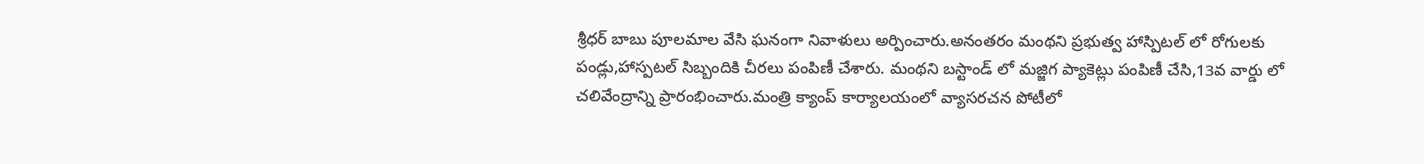శ్రీధర్ బాబు పూలమాల వేసి ఘనంగా నివాళులు అర్పించారు.అనంతరం మంథని ప్రభుత్వ హాస్పిటల్ లో రోగులకు పండ్లు,హాస్పటల్ సిబ్బందికి చీరలు పంపిణీ చేశారు. మంథని బస్టాండ్ లో మజ్జిగ ప్యాకెట్లు పంపిణీ చేసి,13వ వార్డు లో చలివేంద్రాన్ని ప్రారంభించారు.మంత్రి క్యాంప్ కార్యాలయంలో వ్యాసరచన పోటీలో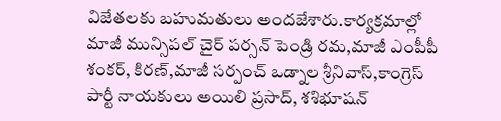విజేతలకు బహుమతులు అందజేశారు.కార్యక్రమాల్లో మాజీ మున్సిపల్ చైర్ పర్సన్ పెండ్రి రమ,మాజీ ఎంపీపీ శంకర్, కిరణ్,మాజీ సర్పంచ్ ఒడ్నాల శ్రీనివాస్,కాంగ్రెస్ పార్టీ నాయకులు అయిలి ప్రసాద్, శశిభూషన్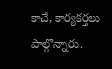కాచే, కార్యకర్తలు పాల్గొన్నారు.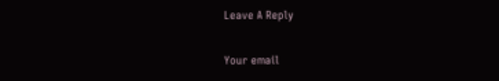Leave A Reply

Your email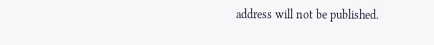address will not be published.